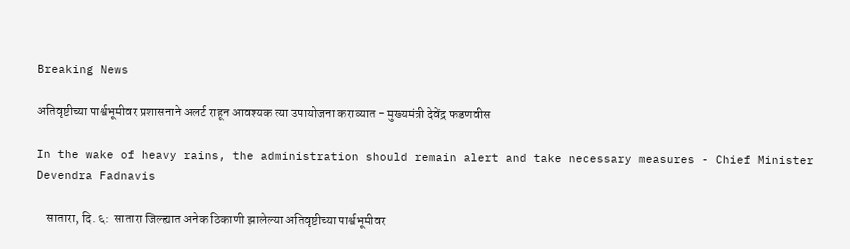Breaking News

अतिवृष्टीच्या पार्श्वभूमीवर प्रशासनाने अलर्ट राहून आवश्यक त्या उपायोजना कराव्यात - मुख्यमंत्री देवेंद्र फडणवीस

In the wake of heavy rains, the administration should remain alert and take necessary measures - Chief Minister Devendra Fadnavis

    सातारा, दि. ६:  सातारा जिल्ह्यात अनेक ठिकाणी झालेल्या अतिवृष्टीच्या पार्श्वभूमीवर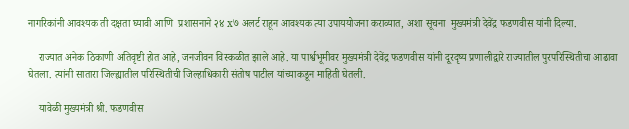नागरिकांनी आवश्यक ती दक्षता घ्यावी आणि  प्रशासनाने २४ x७ अलर्ट राहून आवश्यक त्या उपाययोजना कराव्यात, अशा सूचना  मुख्यमंत्री देवेंद्र फडणवीस यांनी दिल्या.

    राज्यात अनेक ठिकाणी अतिवृष्टी होत आहे, जनजीवन विस्कळीत झाले आहे. या पार्श्वभूमीवर मुख्यमंत्री देवेंद्र फडणवीस यांनी दूरदृष्य प्रणालीद्वारे राज्यातील पुरपरिस्थितीचा आढावा घेतला. त्यांनी सातारा जिल्ह्यातील परिस्थितीची जिल्हाधिकारी संतोष पाटील यांच्याकडून माहिती घेतली.

    यावेळी मुख्यमंत्री श्री. फडणवीस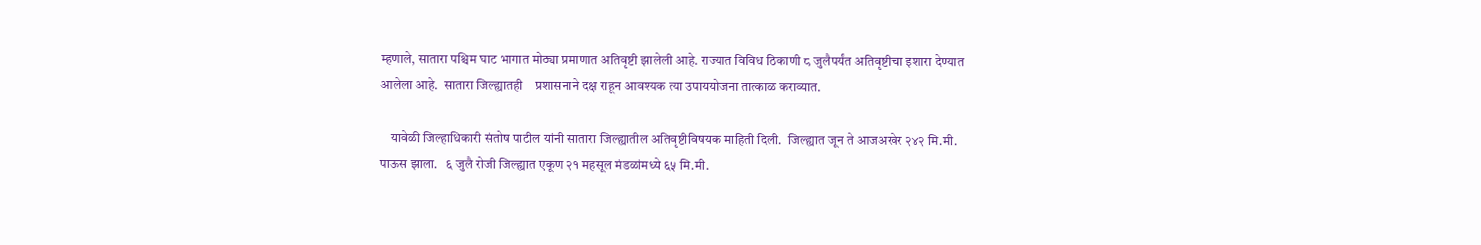म्हणाले, सातारा पश्चिम घाट भागात मोठ्या प्रमाणात अतिवृष्टी झालेली आहे. राज्यात विविध ठिकाणी ८ जुलैपर्यंत अतिवृष्टीचा इशारा देण्यात आलेला आहे.  सातारा जिल्ह्यातही    प्रशासनाने दक्ष राहून आवश्यक त्या उपाययोजना तात्काळ कराव्यात.

    यावेळी जिल्हाधिकारी संतोष पाटील यांनी सातारा जिल्ह्यातील अतिवृष्टीविषयक माहिती दिली.  जिल्ह्यात जून ते आजअखेर २४२ मि.मी. पाऊस झाला.   ६ जुलै रोजी जिल्ह्यात एकूण २१ महसूल मंडळांमध्ये ६५ मि.मी.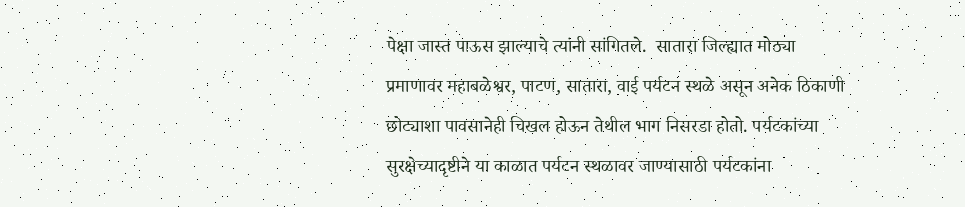पेक्षा जास्त पाऊस झाल्याचे त्यांनी सांगितले.  सातारा जिल्ह्यात मोठ्या प्रमाणावर महाबळेश्वर, पाटण, सातारा, वाई पर्यटन स्थळे असून अनेक ठिकाणी छोट्याशा पावसानेही चिखल होऊन तेथील भाग निसरडा होतो. पर्यटकांच्या सुरक्षेच्यादृष्टीने या काळात पर्यटन स्थळावर जाण्यासाठी पर्यटकांना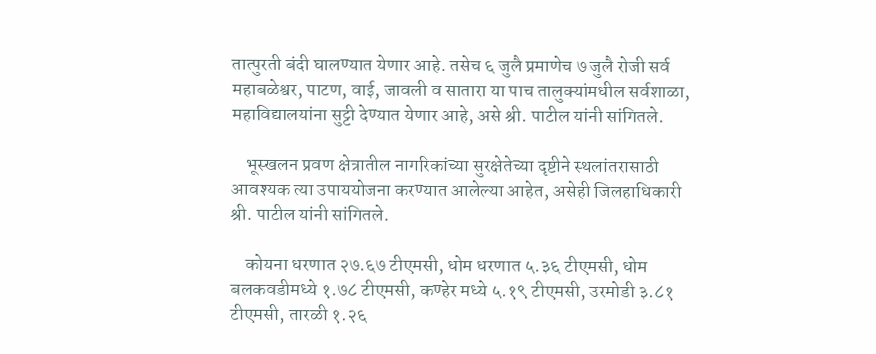तात्पुरती बंदी घालण्यात येणार आहे. तसेच ६ जुलै प्रमाणेच ७ जुलै रोजी सर्व महाबळेश्वर, पाटण, वाई, जावली व सातारा या पाच तालुक्यांमधील सर्वशाळा, महाविद्यालयांना सुट्टी देण्यात येणार आहे, असे श्री. पाटील यांनी सांगितले.

    भूस्खलन प्रवण क्षेत्रातील नागरिकांच्या सुरक्षेतेच्या दृष्टीने स्थलांतरासाठी आवश्यक त्या उपाययोजना करण्यात आलेल्या आहेत, असेही जिलहाधिकारी श्री. पाटील यांनी सांगितले.

    कोयना धरणात २७.६७ टीएमसी, धोम धरणात ५.३६ टीएमसी, धोम बलकवडीमध्ये १.७८ टीएमसी, कण्हेर मध्ये ५.१९ टीएमसी, उरमोडी ३.८१  टीएमसी, तारळी १.२६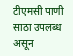टीएमसी पाणी साठा उपलब्ध असून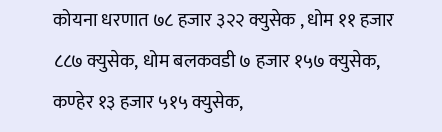कोयना धरणात ७८ हजार ३२२ क्युसेक , धोम ११ हजार ८८७ क्युसेक, धोम बलकवडी ७ हजार १५७ क्युसेक, कण्हेर १३ हजार ५१५ क्युसेक,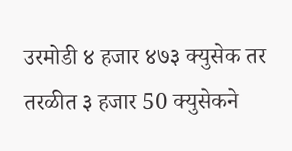उरमोडी ४ हजार ४७३ क्युसेक तर तरळीत ३ हजार 50 क्युसेकने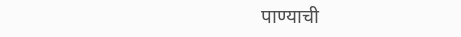पाण्याची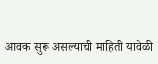आवक सुरू असल्याची माहिती यावेळी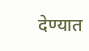देण्यात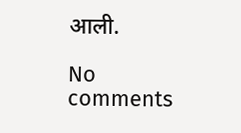आली.

No comments